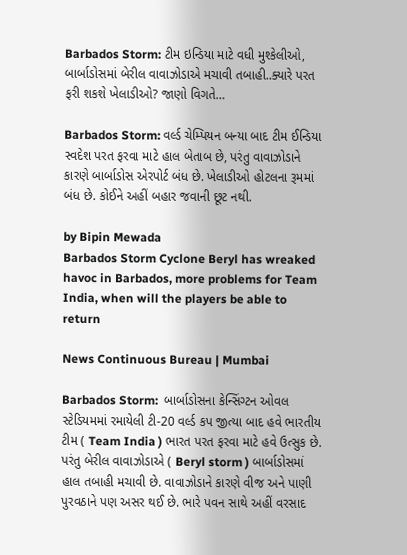Barbados Storm: ટીમ ઇન્ડિયા માટે વધી મુશ્કેલીઓ, બાર્બાડોસમાં બેરીલ વાવાઝોડાએ મચાવી તબાહી..ક્યારે પરત ફરી શકશે ખેલાડીઓ? જાણો વિગતે…

Barbados Storm: વર્લ્ડ ચેમ્પિયન બન્યા બાદ ટીમ ઈન્ડિયા સ્વદેશ પરત ફરવા માટે હાલ બેતાબ છે, પરંતુ વાવાઝોડાને કારણે બાર્બાડોસ એરપોર્ટ બંધ છે. ખેલાડીઓ હોટલના રૂમમાં બંધ છે. કોઈને અહીં બહાર જવાની છૂટ નથી.

by Bipin Mewada
Barbados Storm Cyclone Beryl has wreaked havoc in Barbados, more problems for Team India, when will the players be able to return

News Continuous Bureau | Mumbai

Barbados Storm:  બાર્બાડોસના કેન્સિંગ્ટન ઓવલ સ્ટેડિયમમાં રમાયેલી ટી-20 વર્લ્ડ કપ જીત્યા બાદ હવે ભારતીય ટીમ ( Team India ) ભારત પરત ફરવા માટે હવે ઉત્સુક છે. પરંતુ બેરીલ વાવાઝોડાએ ( Beryl storm ) બાર્બાડોસમાં હાલ તબાહી મચાવી છે. વાવાઝોડાને કારણે વીજ અને પાણી પુરવઠાને પણ અસર થઈ છે. ભારે પવન સાથે અહીં વરસાદ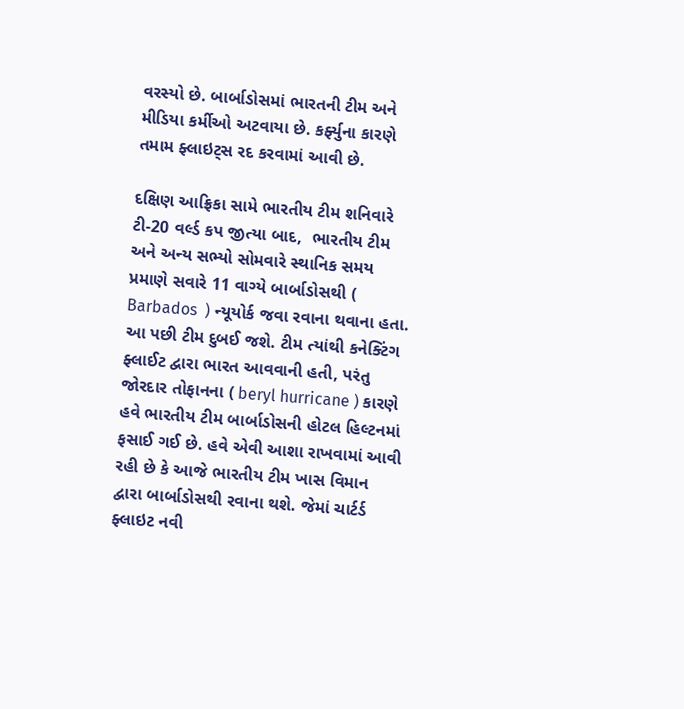વરસ્યો છે. બાર્બાડોસમાં ભારતની ટીમ અને મીડિયા કર્મીઓ અટવાયા છે. કર્ફ્યુના કારણે તમામ ફ્લાઇટ્સ રદ કરવામાં આવી છે.

દક્ષિણ આફ્રિકા સામે ભારતીય ટીમ શનિવારે ટી-20 વર્લ્ડ કપ જીત્યા બાદ,  ભારતીય ટીમ અને અન્ય સભ્યો સોમવારે સ્થાનિક સમય પ્રમાણે સવારે 11 વાગ્યે બાર્બાડોસથી ( Barbados  ) ન્યૂયોર્ક જવા રવાના થવાના હતા. આ પછી ટીમ દુબઈ જશે. ટીમ ત્યાંથી કનેક્ટિંગ ફ્લાઈટ દ્વારા ભારત આવવાની હતી, પરંતુ જોરદાર તોફાનના ( beryl hurricane ) કારણે હવે ભારતીય ટીમ બાર્બાડોસની હોટલ હિલ્ટનમાં ફસાઈ ગઈ છે. હવે એવી આશા રાખવામાં આવી રહી છે કે આજે ભારતીય ટીમ ખાસ વિમાન દ્વારા બાર્બાડોસથી રવાના થશે. જેમાં ચાર્ટર્ડ ફ્લાઇટ નવી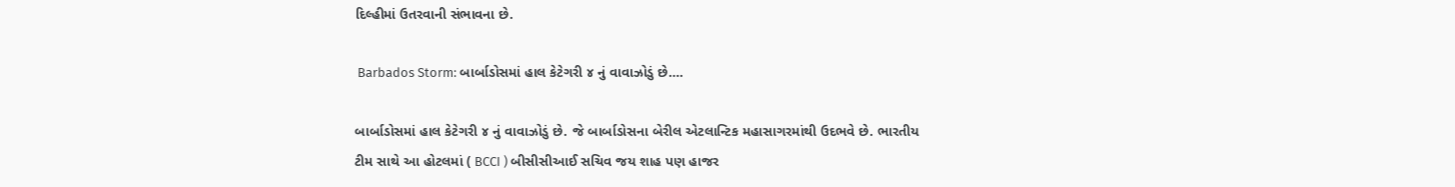દિલ્હીમાં ઉતરવાની સંભાવના છે.

 Barbados Storm: બાર્બાડોસમાં હાલ કેટેગરી ૪ નું વાવાઝોડું છે….

બાર્બાડોસમાં હાલ કેટેગરી ૪ નું વાવાઝોડું છે. જે બાર્બાડોસના બેરીલ એટલાન્ટિક મહાસાગરમાંથી ઉદભવે છે. ભારતીય ટીમ સાથે આ હોટલમાં ( BCCI ) બીસીસીઆઈ સચિવ જય શાહ પણ હાજર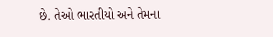છે. તેઓ ભારતીયો અને તેમના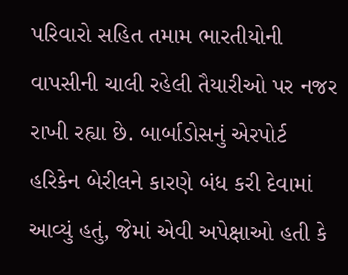પરિવારો સહિત તમામ ભારતીયોની વાપસીની ચાલી રહેલી તૈયારીઓ પર નજર રાખી રહ્યા છે. બાર્બાડોસનું એરપોર્ટ હરિકેન બેરીલને કારણે બંધ કરી દેવામાં આવ્યું હતું, જેમાં એવી અપેક્ષાઓ હતી કે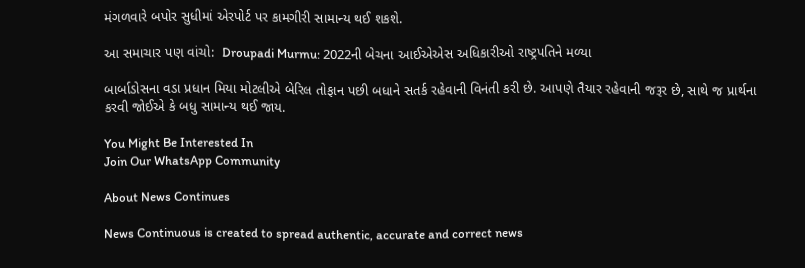મંગળવારે બપોર સુધીમાં એરપોર્ટ પર કામગીરી સામાન્ય થઈ શકશે.

આ સમાચાર પણ વાંચો:  Droupadi Murmu: 2022ની બેચના આઈએએસ અધિકારીઓ રાષ્ટ્રપતિને મળ્યા

બાર્બાડોસના વડા પ્રધાન મિયા મોટલીએ બેરિલ તોફાન પછી બધાને સતર્ક રહેવાની વિનંતી કરી છે. આપણે તૈયાર રહેવાની જરૂર છે, સાથે જ પ્રાર્થના કરવી જોઈએ કે બધુ સામાન્ય થઈ જાય.

You Might Be Interested In
Join Our WhatsApp Community

About News Continues

News Continuous is created to spread authentic, accurate and correct news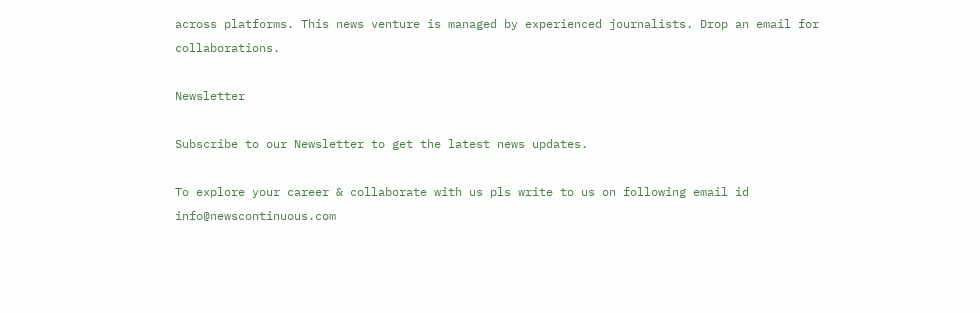across platforms. This news venture is managed by experienced journalists. Drop an email for collaborations.

Newsletter

Subscribe to our Newsletter to get the latest news updates.

To explore your career & collaborate with us pls write to us on following email id info@newscontinuous.com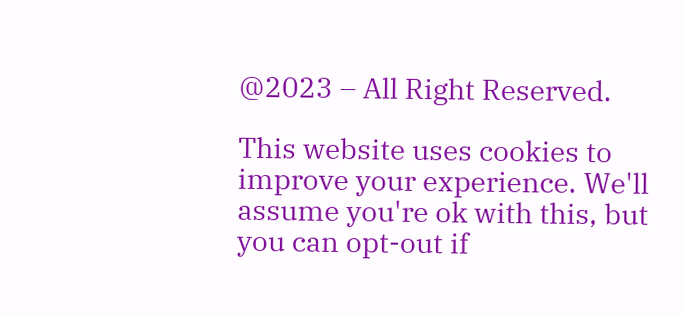@2023 – All Right Reserved.

This website uses cookies to improve your experience. We'll assume you're ok with this, but you can opt-out if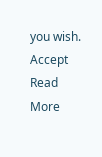you wish. Accept Read More